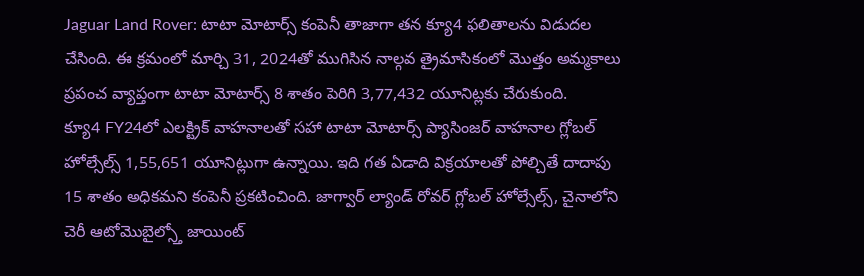Jaguar Land Rover: టాటా మోటార్స్ కంపెనీ తాజాగా తన క్యూ4 ఫలితాలను విడుదల చేసింది. ఈ క్రమంలో మార్చి 31, 2024తో ముగిసిన నాల్గవ త్రైమాసికంలో మొత్తం అమ్మకాలు ప్రపంచ వ్యాప్తంగా టాటా మోటార్స్ 8 శాతం పెరిగి 3,77,432 యూనిట్లకు చేరుకుంది.
క్యూ4 FY24లో ఎలక్ట్రిక్ వాహనాలతో సహా టాటా మోటార్స్ ప్యాసింజర్ వాహనాల గ్లోబల్ హోల్సేల్స్ 1,55,651 యూనిట్లుగా ఉన్నాయి. ఇది గత ఏడాది విక్రయాలతో పోల్చితే దాదాపు 15 శాతం అధికమని కంపెనీ ప్రకటించింది. జాగ్వార్ ల్యాండ్ రోవర్ గ్లోబల్ హోల్సేల్స్, చైనాలోని చెరీ ఆటోమొబైల్స్తో జాయింట్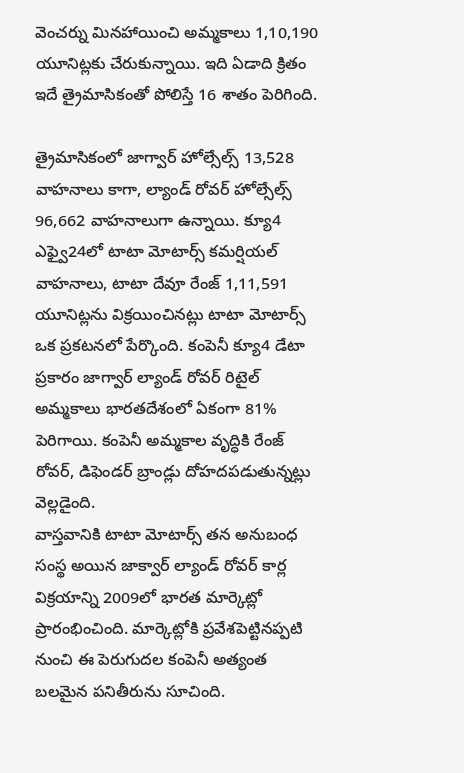వెంచర్ను మినహాయించి అమ్మకాలు 1,10,190 యూనిట్లకు చేరుకున్నాయి. ఇది ఏడాది క్రితం ఇదే త్రైమాసికంతో పోలిస్తే 16 శాతం పెరిగింది.

త్రైమాసికంలో జాగ్వార్ హోల్సేల్స్ 13,528 వాహనాలు కాగా, ల్యాండ్ రోవర్ హోల్సేల్స్ 96,662 వాహనాలుగా ఉన్నాయి. క్యూ4 ఎఫ్వై24లో టాటా మోటార్స్ కమర్షియల్ వాహనాలు, టాటా దేవూ రేంజ్ 1,11,591 యూనిట్లను విక్రయించినట్లు టాటా మోటార్స్ ఒక ప్రకటనలో పేర్కొంది. కంపెనీ క్యూ4 డేటా ప్రకారం జాగ్వార్ ల్యాండ్ రోవర్ రిటైల్ అమ్మకాలు భారతదేశంలో ఏకంగా 81% పెరిగాయి. కంపెనీ అమ్మకాల వృద్ధికి రేంజ్ రోవర్, డిఫెండర్ బ్రాండ్లు దోహదపడుతున్నట్లు వెల్లడైంది.
వాస్తవానికి టాటా మోటార్స్ తన అనుబంధ సంస్థ అయిన జాక్వార్ ల్యాండ్ రోవర్ కార్ల విక్రయాన్ని 2009లో భారత మార్కెట్లో ప్రారంభించింది. మార్కెట్లోకి ప్రవేశపెట్టినప్పటి నుంచి ఈ పెరుగుదల కంపెనీ అత్యంత బలమైన పనితీరును సూచింది.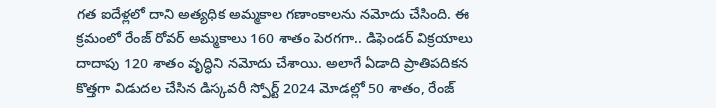గత ఐదేళ్లలో దాని అత్యధిక అమ్మకాల గణాంకాలను నమోదు చేసింది. ఈ క్రమంలో రేంజ్ రోవర్ అమ్మకాలు 160 శాతం పెరగగా.. డిఫెండర్ విక్రయాలు దాదాపు 120 శాతం వృద్ధిని నమోదు చేశాయి. అలాగే ఏడాది ప్రాతిపదికన కొత్తగా విడుదల చేసిన డిస్కవరీ స్పోర్ట్ 2024 మోడల్లో 50 శాతం, రేంజ్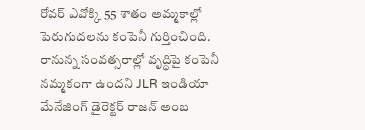రోవర్ ఎవోక్కి 55 శాతం అమ్మకాల్లో పెరుగుదలను కంపెనీ గుర్తించింది. రానున్న సంవత్సరాల్లో వృద్ధిపై కంపెనీ నమ్మకంగా ఉందని JLR ఇండియా మేనేజింగ్ డైరెక్టర్ రాజన్ అంబ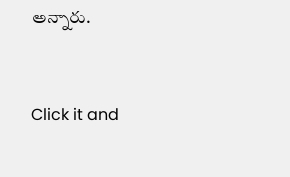అన్నారు.


Click it and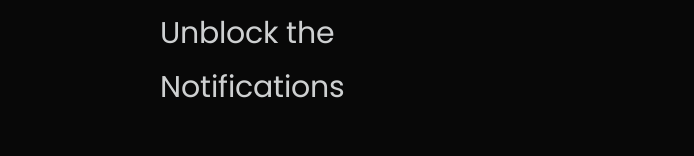Unblock the Notifications